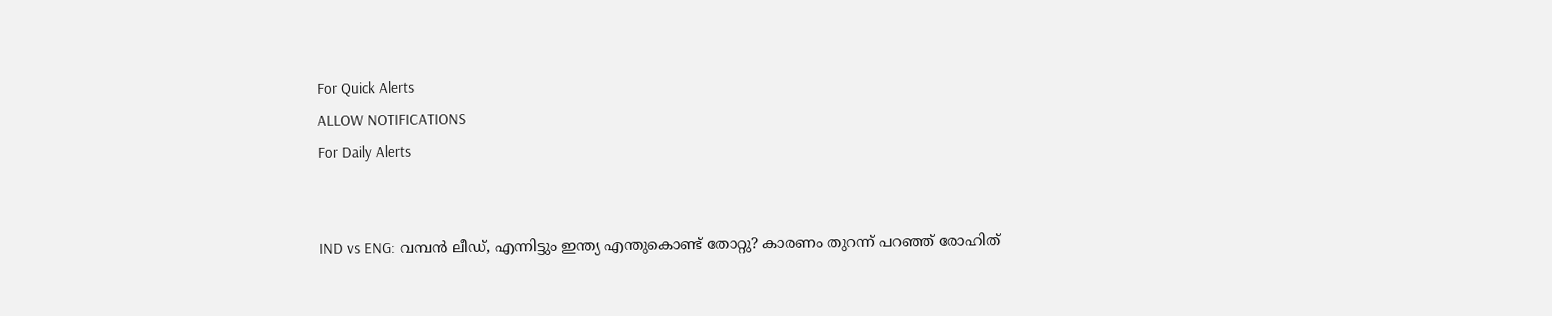For Quick Alerts
ALLOW NOTIFICATIONS
For Daily Alerts


IND vs ENG: വമ്പന്‍ ലീഡ്, എന്നിട്ടും ഇന്ത്യ എന്തുകൊണ്ട് തോറ്റു? കാരണം തുറന്ന് പറഞ്ഞ് രോഹിത്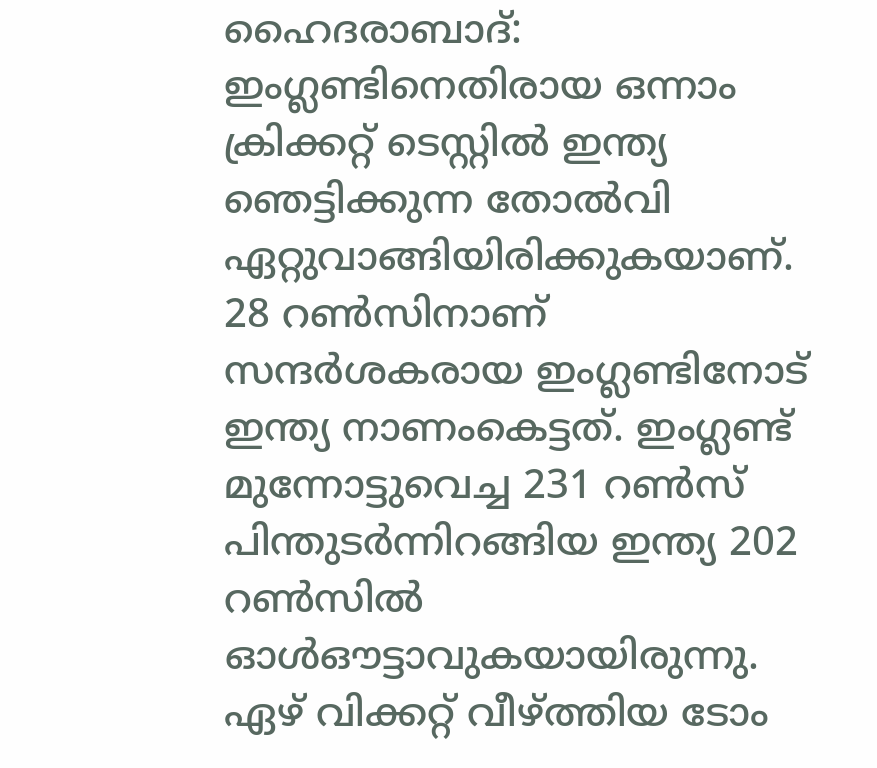ഹൈദരാബാദ്: ഇംഗ്ലണ്ടിനെതിരായ ഒന്നാം ക്രിക്കറ്റ് ടെസ്റ്റില്‍ ഇന്ത്യ ഞെട്ടിക്കുന്ന തോല്‍വി ഏറ്റുവാങ്ങിയിരിക്കുകയാണ്. 28 റണ്‍സിനാണ് സന്ദര്‍ശകരായ ഇംഗ്ലണ്ടിനോട് ഇന്ത്യ നാണംകെട്ടത്. ഇംഗ്ലണ്ട് മുന്നോട്ടുവെച്ച 231 റണ്‍സ് പിന്തുടര്‍ന്നിറങ്ങിയ ഇന്ത്യ 202 റണ്‍സില്‍ ഓള്‍ഔട്ടാവുകയായിരുന്നു. ഏഴ് വിക്കറ്റ് വീഴ്ത്തിയ ടോം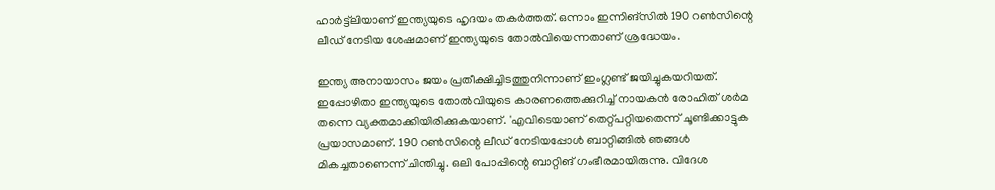ഹാര്‍ട്ട്‌ലിയാണ് ഇന്ത്യയുടെ ഹൃദയം തകര്‍ത്തത്. ഒന്നാം ഇന്നിങ്‌സില്‍ 190 റണ്‍സിന്റെ ലീഡ് നേടിയ ശേഷമാണ് ഇന്ത്യയുടെ തോല്‍വിയെന്നതാണ് ശ്രദ്ധേയം.

ഇന്ത്യ അനായാസം ജയം പ്രതീക്ഷിച്ചിടത്തുനിന്നാണ് ഇംഗ്ലണ്ട് ജയിച്ചുകയറിയത്. ഇപ്പോഴിതാ ഇന്ത്യയുടെ തോല്‍വിയുടെ കാരണത്തെക്കുറിച്ച് നായകന്‍ രോഹിത് ശര്‍മ തന്നെ വ്യക്തമാക്കിയിരിക്കുകയാണ്. 'എവിടെയാണ് തെറ്റ്പറ്റിയതെന്ന് ചൂണ്ടിക്കാട്ടുക പ്രയാസമാണ്. 190 റണ്‍സിന്റെ ലീഡ് നേടിയപ്പോള്‍ ബാറ്റിങ്ങില്‍ ഞങ്ങള്‍ മികച്ചതാണെന്ന് ചിന്തിച്ചു. ഒലി പോപ്പിന്റെ ബാറ്റിങ് ഗംഭീരമായിരുന്നു. വിദേശ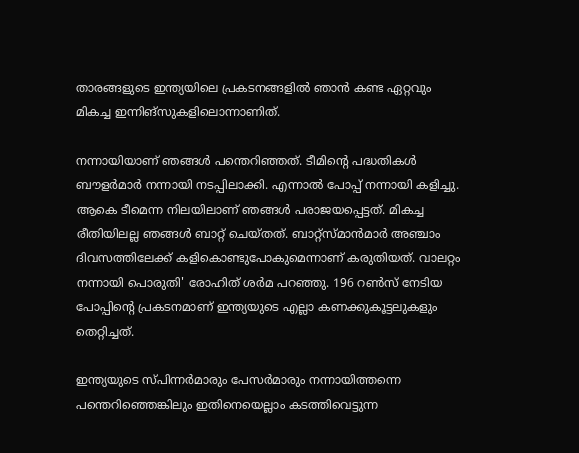താരങ്ങളുടെ ഇന്ത്യയിലെ പ്രകടനങ്ങളില്‍ ഞാന്‍ കണ്ട ഏറ്റവും മികച്ച ഇന്നിങ്‌സുകളിലൊന്നാണിത്.

നന്നായിയാണ് ഞങ്ങള്‍ പന്തെറിഞ്ഞത്. ടീമിന്റെ പദ്ധതികള്‍ ബൗളര്‍മാര്‍ നന്നായി നടപ്പിലാക്കി. എന്നാല്‍ പോപ്പ് നന്നായി കളിച്ചു. ആകെ ടീമെന്ന നിലയിലാണ് ഞങ്ങള്‍ പരാജയപ്പെട്ടത്. മികച്ച രീതിയിലല്ല ഞങ്ങള്‍ ബാറ്റ് ചെയ്തത്. ബാറ്റ്‌സ്മാന്‍മാര്‍ അഞ്ചാം ദിവസത്തിലേക്ക് കളികൊണ്ടുപോകുമെന്നാണ് കരുതിയത്. വാലറ്റം നന്നായി പൊരുതി' രോഹിത് ശര്‍മ പറഞ്ഞു. 196 റണ്‍സ് നേടിയ പോപ്പിന്റെ പ്രകടനമാണ് ഇന്ത്യയുടെ എല്ലാ കണക്കുകൂട്ടലുകളും തെറ്റിച്ചത്.

ഇന്ത്യയുടെ സ്പിന്നര്‍മാരും പേസര്‍മാരും നന്നായിത്തന്നെ പന്തെറിഞ്ഞെങ്കിലും ഇതിനെയെല്ലാം കടത്തിവെട്ടുന്ന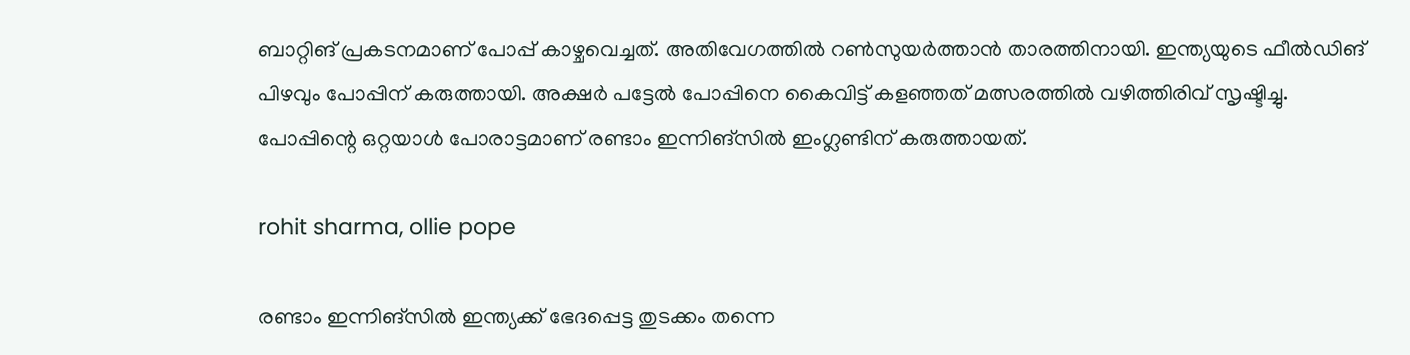ബാറ്റിങ് പ്രകടനമാണ് പോപ്പ് കാഴ്ചവെച്ചത്. അതിവേഗത്തില്‍ റണ്‍സുയര്‍ത്താന്‍ താരത്തിനായി. ഇന്ത്യയുടെ ഫീല്‍ഡിങ് പിഴവും പോപ്പിന് കരുത്തായി. അക്ഷര്‍ പട്ടേല്‍ പോപ്പിനെ കൈവിട്ട് കളഞ്ഞത് മത്സരത്തില്‍ വഴിത്തിരിവ് സൃഷ്ടിച്ചു. പോപ്പിന്റെ ഒറ്റയാള്‍ പോരാട്ടമാണ് രണ്ടാം ഇന്നിങ്‌സില്‍ ഇംഗ്ലണ്ടിന് കരുത്തായത്.

rohit sharma, ollie pope

രണ്ടാം ഇന്നിങ്‌സില്‍ ഇന്ത്യക്ക് ഭേദപ്പെട്ട തുടക്കം തന്നെ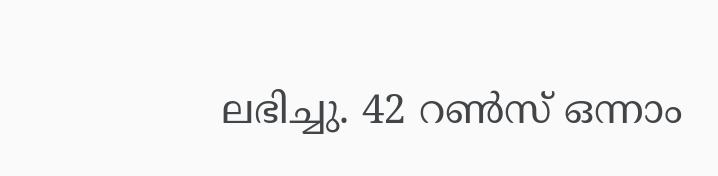ലഭിച്ചു. 42 റണ്‍സ് ഒന്നാം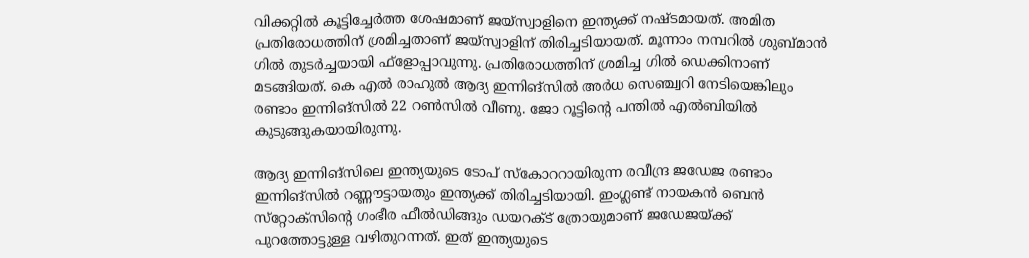വിക്കറ്റില്‍ കൂട്ടിച്ചേര്‍ത്ത ശേഷമാണ് ജയ്‌സ്വാളിനെ ഇന്ത്യക്ക് നഷ്ടമായത്. അമിത പ്രതിരോധത്തിന് ശ്രമിച്ചതാണ് ജയ്‌സ്വാളിന് തിരിച്ചടിയായത്. മൂന്നാം നമ്പറില്‍ ശുബ്മാന്‍ ഗില്‍ തുടര്‍ച്ചയായി ഫ്‌ളോപ്പാവുന്നു. പ്രതിരോധത്തിന് ശ്രമിച്ച ഗില്‍ ഡെക്കിനാണ് മടങ്ങിയത്. കെ എല്‍ രാഹുല്‍ ആദ്യ ഇന്നിങ്‌സില്‍ അര്‍ധ സെഞ്ച്വറി നേടിയെങ്കിലും രണ്ടാം ഇന്നിങ്‌സില്‍ 22 റണ്‍സില്‍ വീണു. ജോ റൂട്ടിന്റെ പന്തില്‍ എല്‍ബിയില്‍ കുടുങ്ങുകയായിരുന്നു.

ആദ്യ ഇന്നിങ്‌സിലെ ഇന്ത്യയുടെ ടോപ് സ്‌കോററായിരുന്ന രവീന്ദ്ര ജഡേജ രണ്ടാം ഇന്നിങ്‌സില്‍ റണ്ണൗട്ടായതും ഇന്ത്യക്ക് തിരിച്ചടിയായി. ഇംഗ്ലണ്ട് നായകന്‍ ബെന്‍ സ്‌റ്റോക്‌സിന്റെ ഗംഭീര ഫീല്‍ഡിങ്ങും ഡയറക്ട് ത്രോയുമാണ് ജഡേജയ്ക്ക് പുറത്തോട്ടുള്ള വഴിതുറന്നത്. ഇത് ഇന്ത്യയുടെ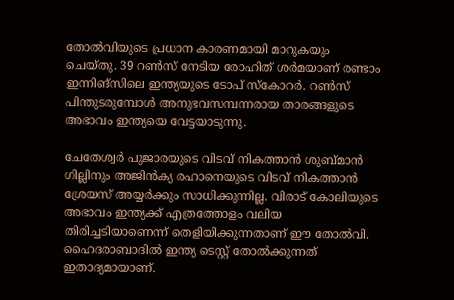തോല്‍വിയുടെ പ്രധാന കാരണമായി മാറുകയും ചെയ്തു. 39 റണ്‍സ് നേടിയ രോഹിത് ശര്‍മയാണ് രണ്ടാം ഇന്നിങ്‌സിലെ ഇന്ത്യയുടെ ടോപ് സ്‌കോറര്‍. റണ്‍സ് പിന്തുടരുമ്പോള്‍ അനുഭവസമ്പന്നരായ താരങ്ങളുടെ അഭാവം ഇന്ത്യയെ വേട്ടയാടുന്നു.

ചേതേശ്വര്‍ പുജാരയുടെ വിടവ് നികത്താന്‍ ശുബ്മാന്‍ ഗില്ലിനും അജിന്‍ക്യ രഹാനെയുടെ വിടവ് നികത്താന്‍ ശ്രേയസ് അയ്യര്‍ക്കും സാധിക്കുന്നില്ല. വിരാട് കോലിയുടെ അഭാവം ഇന്ത്യക്ക് എത്രത്തോളം വലിയ തിരിച്ചടിയാണെന്ന് തെളിയിക്കുന്നതാണ് ഈ തോല്‍വി. ഹൈദരാബാദില്‍ ഇന്ത്യ ടെസ്റ്റ് തോല്‍ക്കുന്നത് ഇതാദ്യമായാണ്.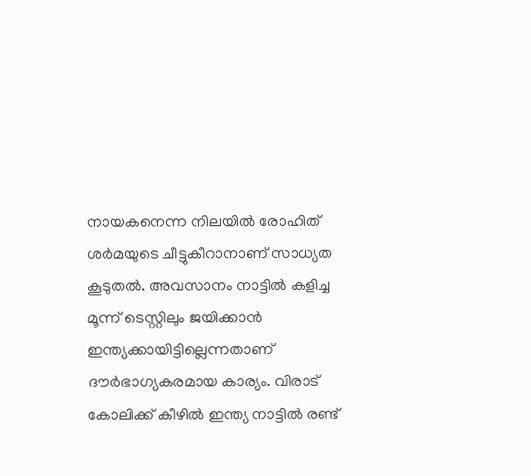നായകനെന്ന നിലയില്‍ രോഹിത് ശര്‍മയുടെ ചീട്ടുകീറാനാണ് സാധ്യത കൂടുതല്‍. അവസാനം നാട്ടില്‍ കളിച്ച മൂന്ന് ടെസ്റ്റിലും ജയിക്കാന്‍ ഇന്ത്യക്കായിട്ടില്ലെന്നതാണ് ദൗര്‍ഭാഗ്യകരമായ കാര്യം. വിരാട് കോലിക്ക് കീഴില്‍ ഇന്ത്യ നാട്ടില്‍ രണ്ട്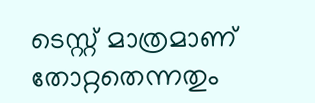ടെസ്റ്റ് മാത്രമാണ് തോറ്റതെന്നതും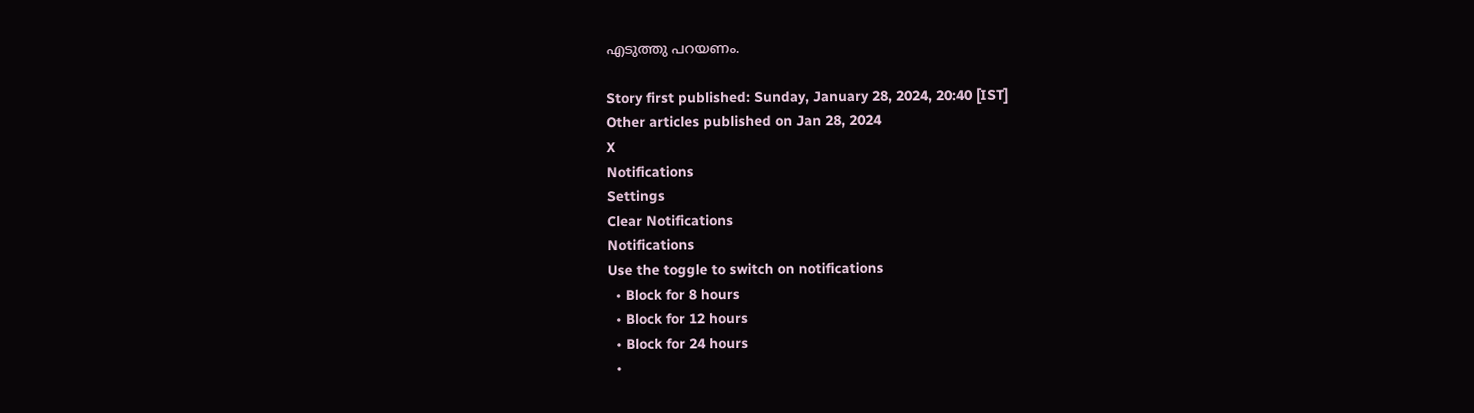എടുത്തു പറയണം.

Story first published: Sunday, January 28, 2024, 20:40 [IST]
Other articles published on Jan 28, 2024
X
Notifications
Settings
Clear Notifications
Notifications
Use the toggle to switch on notifications
  • Block for 8 hours
  • Block for 12 hours
  • Block for 24 hours
  •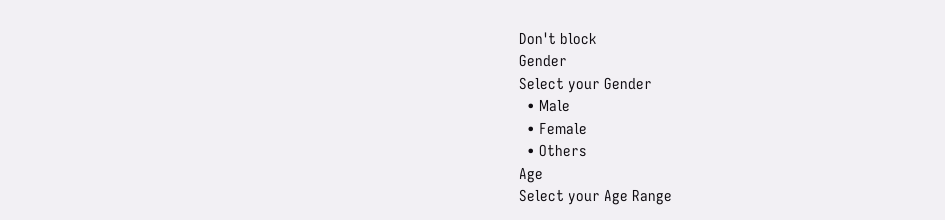Don't block
Gender
Select your Gender
  • Male
  • Female
  • Others
Age
Select your Age Range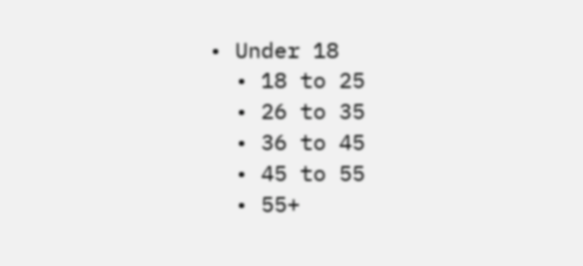• Under 18
  • 18 to 25
  • 26 to 35
  • 36 to 45
  • 45 to 55
  • 55+